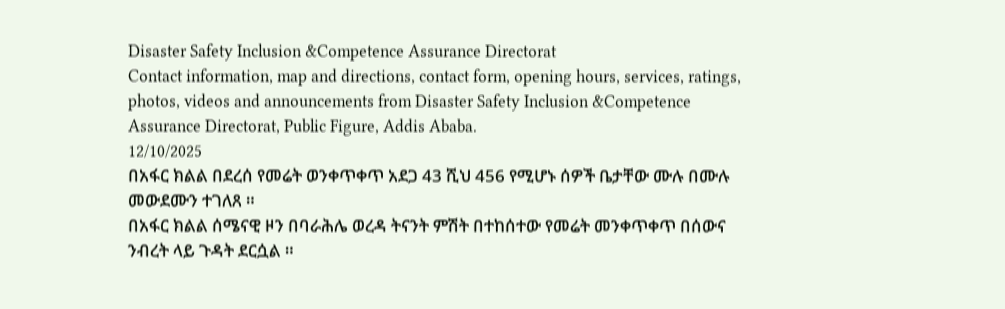Disaster Safety Inclusion &Competence Assurance Directorat
Contact information, map and directions, contact form, opening hours, services, ratings, photos, videos and announcements from Disaster Safety Inclusion &Competence Assurance Directorat, Public Figure, Addis Ababa.
12/10/2025
በአፋር ክልል በደረሰ የመሬት ወንቀጥቀጥ አደጋ 43 ሺህ 456 የሚሆኑ ሰዎች ቤታቸው ሙሉ በሙሉ መውደሙን ተገለጸ ።
በአፋር ክልል ሰሜናዊ ዞን በባራሕሌ ወረዳ ትናንት ምሽት በተከሰተው የመሬት መንቀጥቀጥ በሰውና ንብረት ላይ ጉዳት ደርሷል ።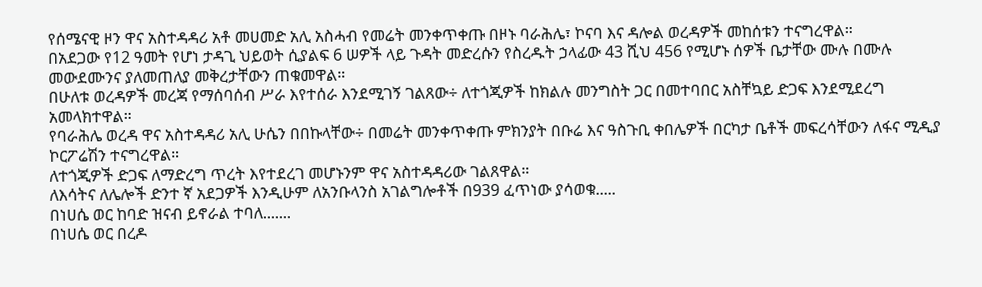የሰሜናዊ ዞን ዋና አስተዳዳሪ አቶ መሀመድ አሊ አስሓብ የመሬት መንቀጥቀጡ በዞኑ ባራሕሌ፣ ኮናባ እና ዳሎል ወረዳዎች መከሰቱን ተናግረዋል።
በአደጋው የ12 ዓመት የሆነ ታዳጊ ህይወት ሲያልፍ 6 ሠዎች ላይ ጉዳት መድረሱን የስረዱት ኃላፊው 43 ሺህ 456 የሚሆኑ ሰዎች ቤታቸው ሙሉ በሙሉ መውደሙንና ያለመጠለያ መቅረታቸውን ጠቁመዋል።
በሁለቱ ወረዳዎች መረጃ የማሰባሰብ ሥራ እየተሰራ እንደሚገኝ ገልጸው÷ ለተጎጂዎች ከክልሉ መንግስት ጋር በመተባበር አስቸኳይ ድጋፍ እንደሚደረግ አመላክተዋል።
የባራሕሌ ወረዳ ዋና አስተዳዳሪ አሊ ሁሴን በበኩላቸው÷ በመሬት መንቀጥቀጡ ምክንያት በቡሬ እና ዓስጉቢ ቀበሌዎች በርካታ ቤቶች መፍረሳቸውን ለፋና ሚዲያ ኮርፖሬሽን ተናግረዋል።
ለተጎጂዎች ድጋፍ ለማድረግ ጥረት እየተደረገ መሆኑንም ዋና አስተዳዳሪው ገልጸዋል።
ለእሳትና ለሌሎች ድንተ ኛ አደጋዎች እንዲሁም ለአንቡላንስ አገልግሎቶች በ939 ፈጥነው ያሳወቁ.....
በነሀሴ ወር ከባድ ዝናብ ይኖራል ተባለ.......
በነሀሴ ወር በረዶ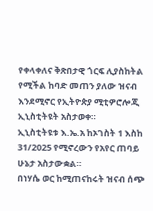የቀላቀለና ቅጽበታዊ ጎርፍ ሊያስከትል የሚችል ከባድ መጠን ያለው ዝናብ እንደሚኖር የኢትዮጵያ ሚቲዎሮሎጂ ኢኒስቲትዩት አስታወቀ።
ኢኒስቲትዩቱ እ.ኤ.አ ከኦገስት 1 እስከ 31/2025 የሚኖረውን የአየር ጠባይ ሁኔታ አስታውቋል።
በነሃሴ ወር ከሚጠናከሩት ዝናብ ሰጭ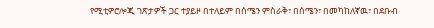የሚቲዎሮሎጂ ገጽታዎች ጋር ተያይዞ በተለይም በሰሜን ምስራቅ፣ በሰሜን፣ በመካከለኛዉ፣ በደቡብ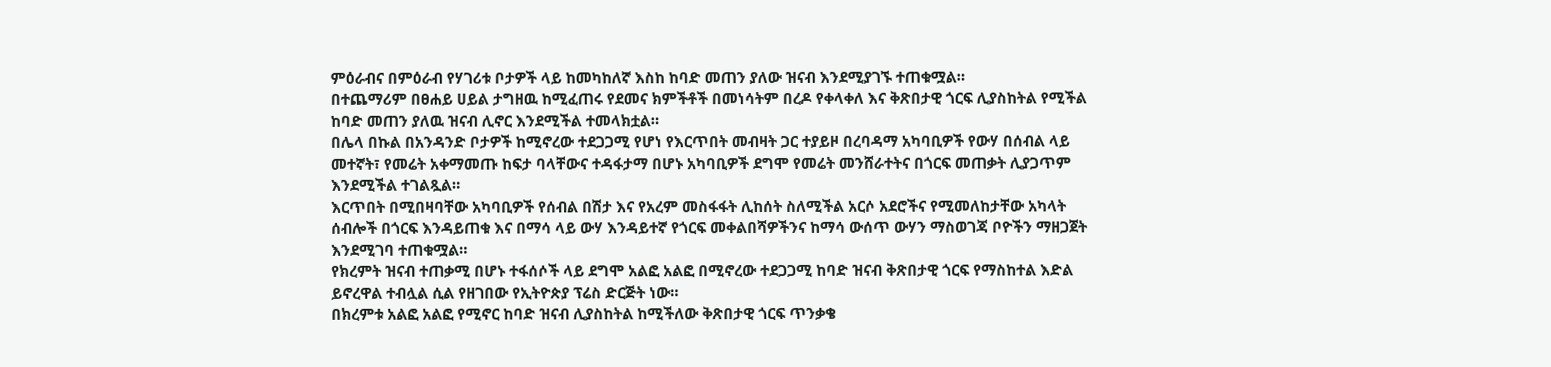ምዕራብና በምዕራብ የሃገሪቱ ቦታዎች ላይ ከመካከለኛ እስከ ከባድ መጠን ያለው ዝናብ እንደሚያገኙ ተጠቁሟል።
በተጨማሪም በፀሐይ ሀይል ታግዘዉ ከሚፈጠሩ የደመና ክምችቶች በመነሳትም በረዶ የቀላቀለ እና ቅጽበታዊ ጎርፍ ሊያስከትል የሚችል ከባድ መጠን ያለዉ ዝናብ ሊኖር እንደሚችል ተመላክቷል።
በሌላ በኩል በአንዳንድ ቦታዎች ከሚኖረው ተደጋጋሚ የሆነ የእርጥበት መብዛት ጋር ተያይዞ በረባዳማ አካባቢዎች የውሃ በሰብል ላይ መተኛት፣ የመሬት አቀማመጡ ከፍታ ባላቸውና ተዳፋታማ በሆኑ አካባቢዎች ደግሞ የመሬት መንሸራተትና በጎርፍ መጠቃት ሊያጋጥም እንደሚችል ተገልጿል።
እርጥበት በሚበዛባቸው አካባቢዎች የሰብል በሽታ እና የአረም መስፋፋት ሊከሰት ስለሚችል አርሶ አደሮችና የሚመለከታቸው አካላት ሰብሎች በጎርፍ እንዳይጠቁ እና በማሳ ላይ ውሃ እንዳይተኛ የጎርፍ መቀልበሻዎችንና ከማሳ ውሰጥ ውሃን ማስወገጃ ቦዮችን ማዘጋጀት እንደሚገባ ተጠቁሟል።
የክረምት ዝናብ ተጠቃሚ በሆኑ ተፋሰሶች ላይ ደግሞ አልፎ አልፎ በሚኖረው ተደጋጋሚ ከባድ ዝናብ ቅጽበታዊ ጎርፍ የማስከተል እድል ይኖረዋል ተብሏል ሲል የዘገበው የኢትዮጵያ ፕሬስ ድርጅት ነው።
በክረምቱ አልፎ አልፎ የሚኖር ከባድ ዝናብ ሊያስከትል ከሚችለው ቅጽበታዊ ጎርፍ ጥንቃቄ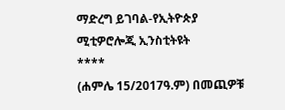ማድረግ ይገባል-የኢትዮጵያ ሚቲዎሮሎጂ ኢንስቲትዩት
****
(ሐምሌ 15/2017ዓ.ም) በመጪዎቹ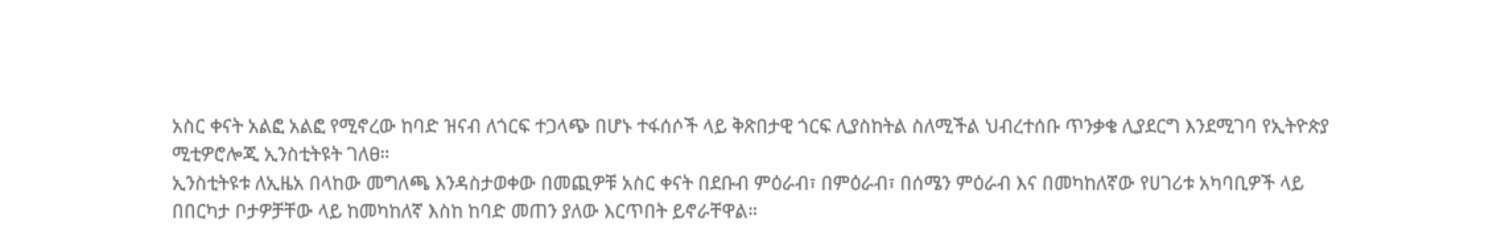አስር ቀናት አልፎ አልፎ የሚኖረው ከባድ ዝናብ ለጎርፍ ተጋላጭ በሆኑ ተፋሰሶች ላይ ቅጽበታዊ ጎርፍ ሊያስከትል ስለሚችል ህብረተሰቡ ጥንቃቄ ሊያደርግ እንደሚገባ የኢትዮጵያ ሚቲዎሮሎጂ ኢንስቲትዩት ገለፀ።
ኢንስቲትዩቱ ለኢዜአ በላከው መግለጫ እንዳስታወቀው በመጪዎቹ አስር ቀናት በደቡብ ምዕራብ፣ በምዕራብ፣ በሰሜን ምዕራብ እና በመካከለኛው የሀገሪቱ አካባቢዎች ላይ በበርካታ ቦታዎቻቸው ላይ ከመካከለኛ እስከ ከባድ መጠን ያለው እርጥበት ይኖራቸዋል።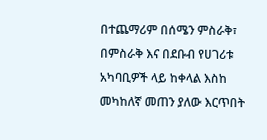በተጨማሪም በሰሜን ምስራቅ፣ በምስራቅ እና በደቡብ የሀገሪቱ አካባቢዎች ላይ ከቀላል እስከ መካከለኛ መጠን ያለው እርጥበት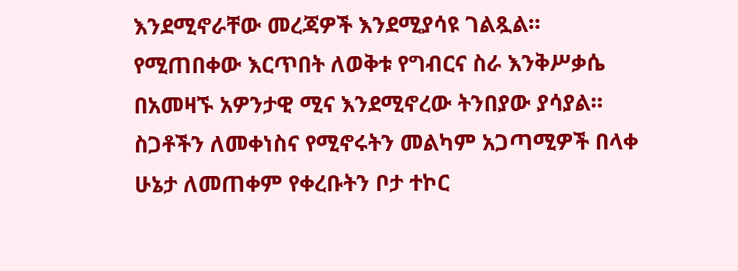እንደሚኖራቸው መረጃዎች እንደሚያሳዩ ገልጿል።
የሚጠበቀው እርጥበት ለወቅቱ የግብርና ስራ እንቅሥቃሴ በአመዛኙ አዎንታዊ ሚና እንደሚኖረው ትንበያው ያሳያል።
ስጋቶችን ለመቀነስና የሚኖሩትን መልካም አጋጣሚዎች በላቀ ሁኔታ ለመጠቀም የቀረቡትን ቦታ ተኮር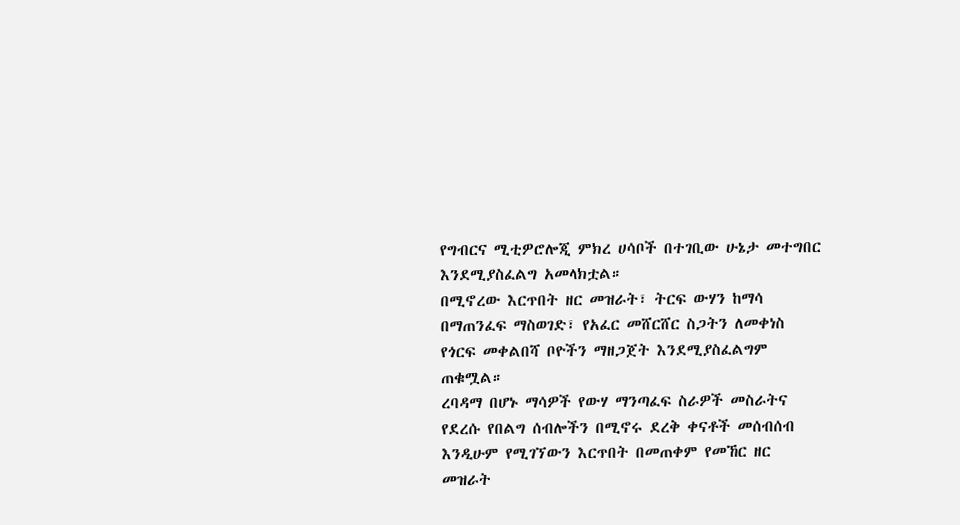የግብርና ሚቲዎሮሎጂ ምክረ ሀሳቦች በተገቢው ሁኔታ መተግበር እንደሚያስፈልግ አመላክቷል።
በሚኖረው እርጥበት ዘር መዝራት፣ ትርፍ ውሃን ከማሳ በማጠንፈፍ ማስወገድ፣ የአፈር መሸርሸር ስጋትን ለመቀነስ የጎርፍ መቀልበሻ ቦዮችን ማዘጋጀት እንደሚያስፈልግም ጠቁሟል።
ረባዳማ በሆኑ ማሳዎች የውሃ ማንጣፈፍ ስራዎች መስራትና የደረሱ የበልግ ሰብሎችን በሚኖሩ ደረቅ ቀናቶች መሰብሰብ እንዲሁም የሚገኘውን እርጥበት በመጠቀም የመኸር ዘር መዝራት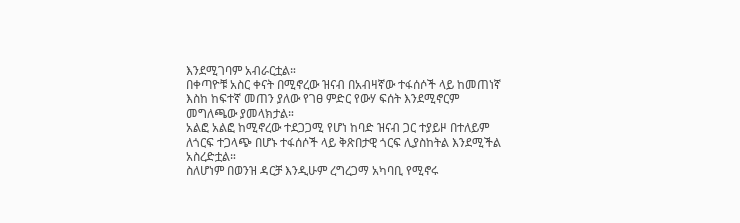እንደሚገባም አብራርቷል።
በቀጣዮቹ አስር ቀናት በሚኖረው ዝናብ በአብዛኛው ተፋሰሶች ላይ ከመጠነኛ እስከ ከፍተኛ መጠን ያለው የገፀ ምድር የውሃ ፍሰት እንደሚኖርም መግለጫው ያመላክታል።
አልፎ አልፎ ከሚኖረው ተደጋጋሚ የሆነ ከባድ ዝናብ ጋር ተያይዞ በተለይም ለጎርፍ ተጋላጭ በሆኑ ተፋሰሶች ላይ ቅጽበታዊ ጎርፍ ሊያስከትል እንደሚችል አስረድቷል።
ስለሆነም በወንዝ ዳርቻ እንዲሁም ረግረጋማ አካባቢ የሚኖሩ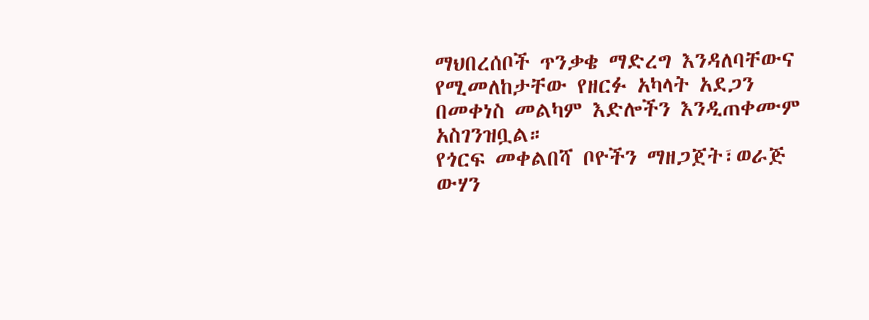ማህበረሰቦች ጥንቃቄ ማድረግ እንዳለባቸውና የሚመለከታቸው የዘርፉ አካላት አደጋን በመቀነስ መልካም እድሎችን እንዲጠቀሙም አስገንዝቧል።
የጎርፍ መቀልበሻ ቦዮችን ማዘጋጀት፣ወራጅ ውሃን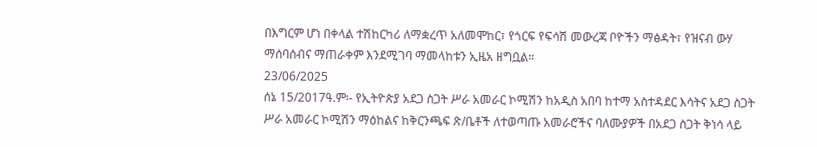በእግርም ሆነ በቀላል ተሽከርካሪ ለማቋረጥ አለመሞከር፣ የጎርፍ የፍሳሽ መውረጃ ቦዮችን ማፅዳት፣ የዝናብ ውሃ ማሰባሰብና ማጠራቀም እንደሚገባ ማመላከቱን ኢዜአ ዘግቧል።
23/06/2025
ሰኔ 15/2017ዓ.ም፡- የኢትዮጵያ አደጋ ስጋት ሥራ አመራር ኮሚሽን ከአዲስ አበባ ከተማ አስተዳደር እሳትና አደጋ ስጋት ሥራ አመራር ኮሚሽን ማዕከልና ከቅርንጫፍ ጽ/ቤቶች ለተወጣጡ አመራሮችና ባለሙያዎች በአደጋ ስጋት ቅነሳ ላይ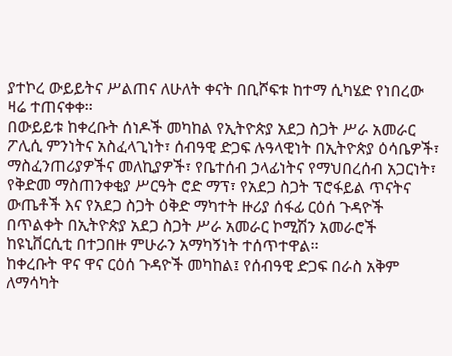ያተኮረ ውይይትና ሥልጠና ለሁለት ቀናት በቢሾፍቱ ከተማ ሲካሄድ የነበረው ዛሬ ተጠናቀቀ፡፡
በውይይቱ ከቀረቡት ሰነዶች መካከል የኢትዮጵያ አደጋ ስጋት ሥራ አመራር ፖሊሲ ምንነትና አስፈላጊነት፣ ሰብዓዊ ድጋፍ ሉዓላዊነት በኢትዮጵያ ዕሳቤዎች፣ ማስፈንጠሪያዎችና መለኪያዎች፣ የቤተሰብ ኃላፊነትና የማህበረሰብ አጋርነት፣ የቅድመ ማስጠንቀቂያ ሥርዓት ሮድ ማፕ፣ የአደጋ ስጋት ፕሮፋይል ጥናትና ውጤቶች እና የአደጋ ስጋት ዕቅድ ማካተት ዙሪያ ሰፋፊ ርዕሰ ጉዳዮች በጥልቀት በኢትዮጵያ አደጋ ስጋት ሥራ አመራር ኮሚሽን አመራሮች ከዩኒቨርሲቲ በተጋበዙ ምሁራን አማካኝነት ተሰጥተዋል፡፡
ከቀረቡት ዋና ዋና ርዕሰ ጉዳዮች መካከል፤ የሰብዓዊ ድጋፍ በራስ አቅም ለማሳካት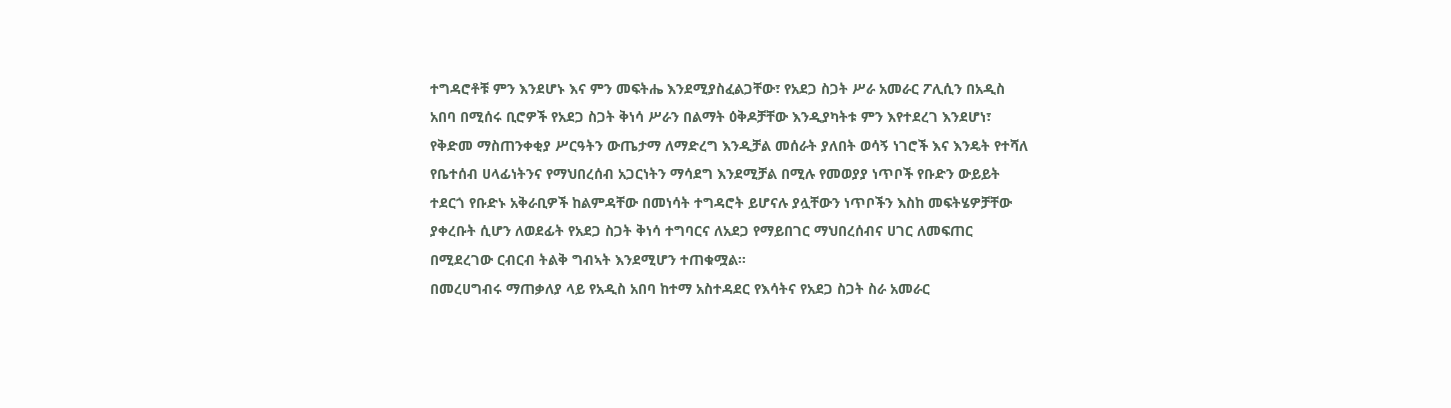ተግዳሮቶቹ ምን እንደሆኑ እና ምን መፍትሔ እንደሚያስፈልጋቸው፣ የአደጋ ስጋት ሥራ አመራር ፖሊሲን በአዲስ አበባ በሚሰሩ ቢሮዎች የአደጋ ስጋት ቅነሳ ሥራን በልማት ዕቅዶቻቸው እንዲያካትቱ ምን እየተደረገ እንደሆነ፣ የቅድመ ማስጠንቀቂያ ሥርዓትን ውጤታማ ለማድረግ እንዲቻል መሰራት ያለበት ወሳኝ ነገሮች እና እንዴት የተሻለ የቤተሰብ ሀላፊነትንና የማህበረሰብ አጋርነትን ማሳደግ እንደሚቻል በሚሉ የመወያያ ነጥቦች የቡድን ውይይት ተደርጎ የቡድኑ አቅራቢዎች ከልምዳቸው በመነሳት ተግዳሮት ይሆናሉ ያሏቸውን ነጥቦችን እስከ መፍትሄዎቻቸው ያቀረቡት ሲሆን ለወደፊት የአደጋ ስጋት ቅነሳ ተግባርና ለአደጋ የማይበገር ማህበረሰብና ሀገር ለመፍጠር በሚደረገው ርብርብ ትልቅ ግብኣት እንደሚሆን ተጠቁሟል፡፡
በመረሀግብሩ ማጠቃለያ ላይ የአዲስ አበባ ከተማ አስተዳደር የእሳትና የአደጋ ስጋት ስራ አመራር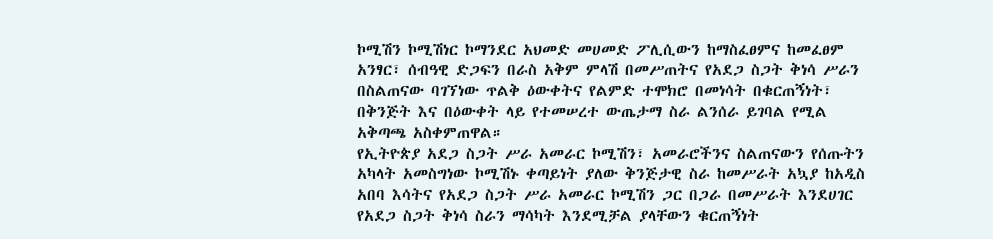ኮሚሽን ኮሚሽነር ኮማንደር አህመድ መሀመድ ፖሊሲውን ከማስፈፀምና ከመፈፀም አንፃር፣ ሰብዓዊ ድጋፍን በራስ አቅም ምላሽ በመሥጠትና የአደጋ ስጋት ቅነሳ ሥራን በስልጠናው ባገኘነው ጥልቅ ዕውቀትና የልምድ ተሞክሮ በመነሳት በቁርጠኝነት፣ በቅንጅት እና በዕውቀት ላይ የተመሠረተ ውጤታማ ስራ ልንሰራ ይገባል የሚል አቅጣጫ አስቀምጠዋል።
የኢትዮጵያ አደጋ ስጋት ሥራ አመራር ኮሚሽን፣ አመራሮችንና ስልጠናውን የሰጡትን አካላት አመስግነው ኮሚሽኑ ቀጣይነት ያለው ቅንጅታዊ ስራ ከመሥራት አኳያ ከአዲስ አበባ እሳትና የአደጋ ስጋት ሥራ አመራር ኮሚሽን ጋር በጋራ በመሥራት እንደሀገር የአደጋ ስጋት ቅነሳ ስራን ማሳካት እንደሚቻል ያላቸውን ቁርጠኝነት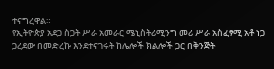ተናግረዋል።
የኢትዮጵያ አደጋ ስጋት ሥራ አመራር ሜኒስትሪሚንግ መሪ ሥራ አስፈፃሚ አቶ ነጋ ጋረደው በመድረኩ እንደተናገሩት ከሌሎች ክልሎች ጋር በቅንጅት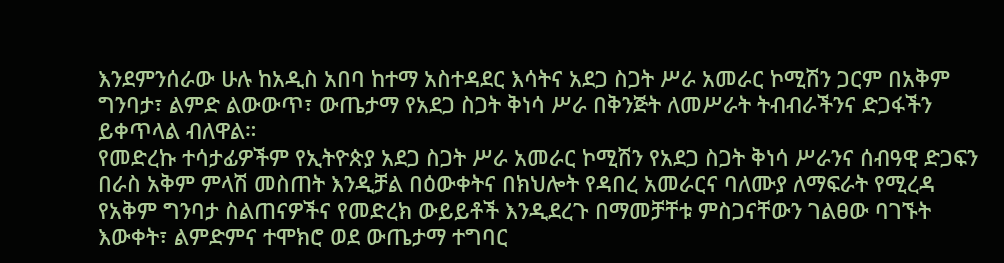እንደምንሰራው ሁሉ ከአዲስ አበባ ከተማ አስተዳደር እሳትና አደጋ ስጋት ሥራ አመራር ኮሚሽን ጋርም በአቅም ግንባታ፣ ልምድ ልውውጥ፣ ውጤታማ የአደጋ ስጋት ቅነሳ ሥራ በቅንጅት ለመሥራት ትብብራችንና ድጋፋችን ይቀጥላል ብለዋል።
የመድረኩ ተሳታፊዎችም የኢትዮጵያ አደጋ ስጋት ሥራ አመራር ኮሚሽን የአደጋ ስጋት ቅነሳ ሥራንና ሰብዓዊ ድጋፍን በራስ አቅም ምላሽ መስጠት እንዲቻል በዕውቀትና በክህሎት የዳበረ አመራርና ባለሙያ ለማፍራት የሚረዳ የአቅም ግንባታ ስልጠናዎችና የመድረክ ውይይቶች እንዲደረጉ በማመቻቸቱ ምስጋናቸውን ገልፀው ባገኙት እውቀት፣ ልምድምና ተሞክሮ ወደ ውጤታማ ተግባር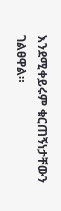እንደሚቀይሩም ቁርጠኝነታቸውን ገልፀዋል።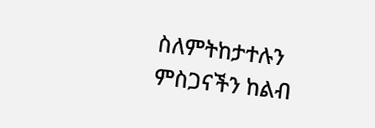ስለምትከታተሉን ምስጋናችን ከልብ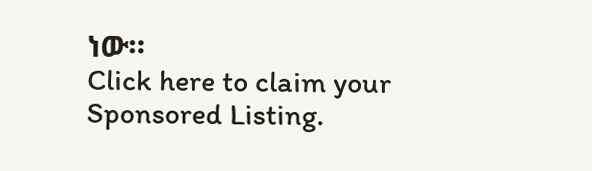ነው።
Click here to claim your Sponsored Listing.